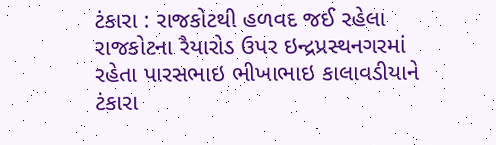ટંકારા : રાજકોટથી હળવદ જઈ રહેલા રાજકોટના રૈયારોડ ઉપર ઇન્દ્રપ્રસ્થનગરમાં રહેતા પારસભાઇ ભીખાભાઇ કાલાવડીયાને ટંકારા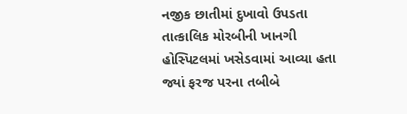નજીક છાતીમાં દુખાવો ઉપડતા તાત્કાલિક મોરબીની ખાનગી હોસ્પિટલમાં ખસેડવામાં આવ્યા હતા જ્યાં ફરજ પરના તબીબે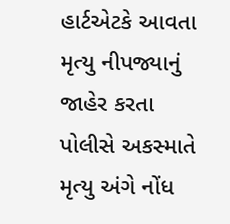હાર્ટએટકે આવતા મૃત્યુ નીપજ્યાનું જાહેર કરતા પોલીસે અકસ્માતે મૃત્યુ અંગે નોંધ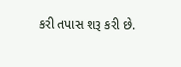કરી તપાસ શરૂ કરી છે.